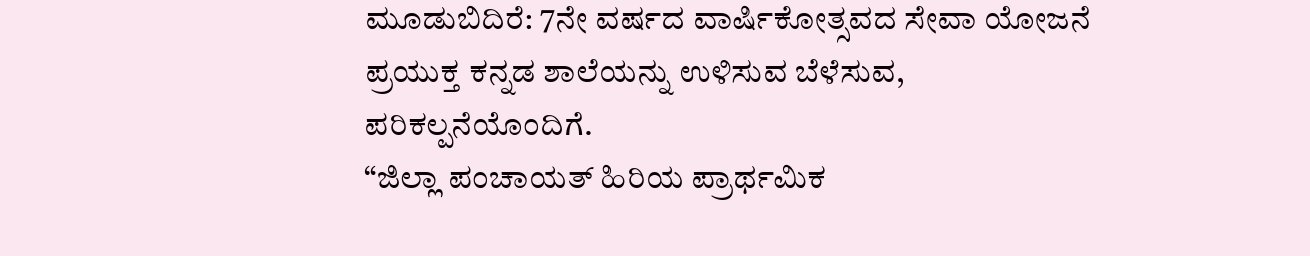ಮೂಡುಬಿದಿರೆ: 7ನೇ ವರ್ಷದ ವಾರ್ಷಿಕೋತ್ಸವದ ಸೇವಾ ಯೋಜನೆ ಪ್ರಯುಕ್ತ ಕನ್ನಡ ಶಾಲೆಯನ್ನು ಉಳಿಸುವ ಬೆಳೆಸುವ, ಪರಿಕಲ್ಪನೆಯೊಂದಿಗೆ.
“ಜಿಲ್ಲಾ ಪಂಚಾಯತ್ ಹಿರಿಯ ಪ್ರಾರ್ಥಮಿಕ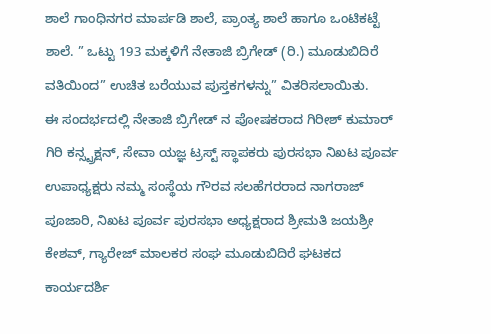ಶಾಲೆ ಗಾಂಧಿನಗರ ಮಾರ್ಪಡಿ ಶಾಲೆ, ಪ್ರಾಂತ್ಯ ಶಾಲೆ ಹಾಗೂ ಒಂಟಿಕಟ್ಟೆ ಶಾಲೆ. ” ಒಟ್ಟು 193 ಮಕ್ಕಳಿಗೆ ನೇತಾಜಿ ಬ್ರಿಗೇಡ್ (ರಿ.) ಮೂಡುಬಿದಿರೆ ವತಿಯಿಂದ” ಉಚಿತ ಬರೆಯುವ ಪುಸ್ತಕಗಳನ್ನು” ವಿತರಿಸಲಾಯಿತು.
ಈ ಸಂದರ್ಭದಲ್ಲಿ ನೇತಾಜಿ ಬ್ರಿಗೇಡ್ ನ ಪೋಷಕರಾದ ಗಿರೀಶ್ ಕುಮಾರ್ ಗಿರಿ ಕನ್ಸ್ಟ್ರಕ್ಷನ್, ಸೇವಾ ಯಜ್ಞ ಟ್ರಸ್ಟ್ ಸ್ಥಾಪಕರು ಪುರಸಭಾ ನಿಖಟ ಪೂರ್ವ ಉಪಾಧ್ಯಕ್ಷರು ನಮ್ಮ ಸಂಸ್ಥೆಯ ಗೌರವ ಸಲಹೆಗರರಾದ ನಾಗರಾಜ್ ಪೂಜಾರಿ, ನಿಖಟ ಪೂರ್ವ ಪುರಸಭಾ ಅಧ್ಯಕ್ಷರಾದ ಶ್ರೀಮತಿ ಜಯಶ್ರೀ ಕೇಶವ್, ಗ್ಯಾರೇಜ್ ಮಾಲಕರ ಸಂಘ ಮೂಡುಬಿದಿರೆ ಘಟಕದ ಕಾರ್ಯದರ್ಶಿ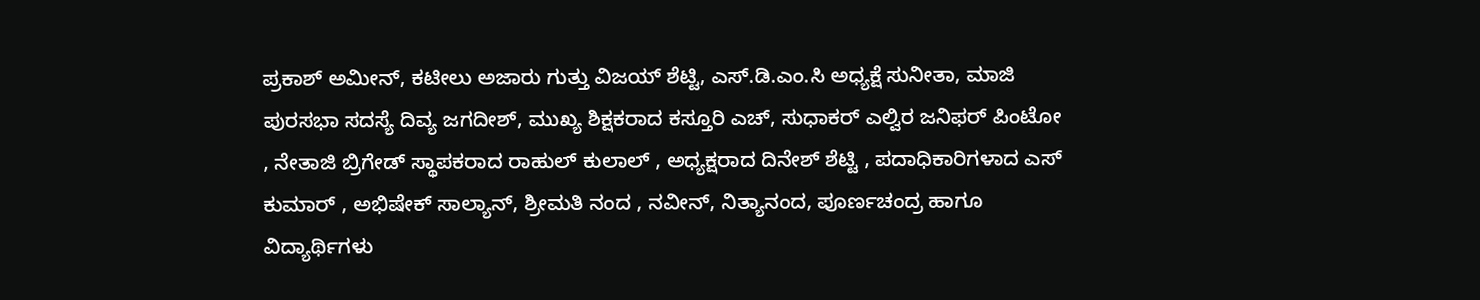ಪ್ರಕಾಶ್ ಅಮೀನ್, ಕಟೀಲು ಅಜಾರು ಗುತ್ತು ವಿಜಯ್ ಶೆಟ್ಟಿ, ಎಸ್.ಡಿ.ಎಂ.ಸಿ ಅಧ್ಯಕ್ಷೆ ಸುನೀತಾ, ಮಾಜಿ ಪುರಸಭಾ ಸದಸ್ಯೆ ದಿವ್ಯ ಜಗದೀಶ್, ಮುಖ್ಯ ಶಿಕ್ಷಕರಾದ ಕಸ್ತೂರಿ ಎಚ್, ಸುಧಾಕರ್ ಎಲ್ವಿರ ಜನಿಫರ್ ಪಿಂಟೋ , ನೇತಾಜಿ ಬ್ರಿಗೇಡ್ ಸ್ಥಾಪಕರಾದ ರಾಹುಲ್ ಕುಲಾಲ್ , ಅಧ್ಯಕ್ಷರಾದ ದಿನೇಶ್ ಶೆಟ್ಟಿ , ಪದಾಧಿಕಾರಿಗಳಾದ ಎಸ್ ಕುಮಾರ್ , ಅಭಿಷೇಕ್ ಸಾಲ್ಯಾನ್, ಶ್ರೀಮತಿ ನಂದ , ನವೀನ್, ನಿತ್ಯಾನಂದ, ಪೂರ್ಣಚಂದ್ರ ಹಾಗೂ ವಿದ್ಯಾರ್ಥಿಗಳು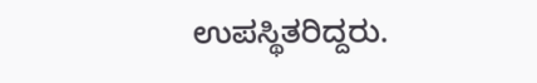ಉಪಸ್ಥಿತರಿದ್ದರು.